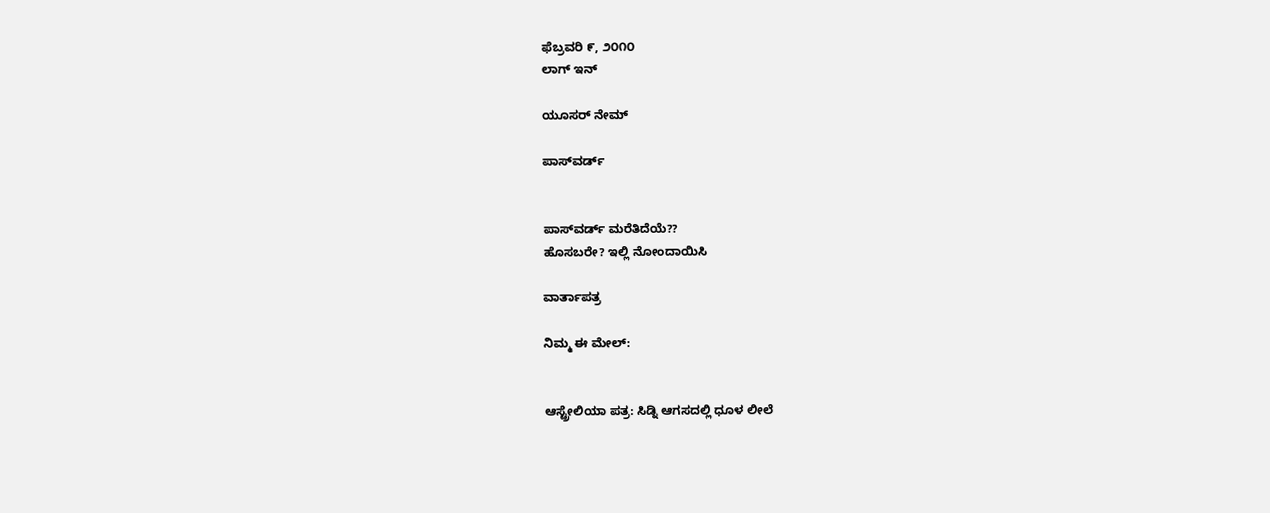ಫೆಬ್ರವರಿ ೯, ೨೦೧೦
ಲಾಗ್ ಇನ್

ಯೂಸರ್ ನೇಮ್

ಪಾಸ್‌ವರ್ಡ್


ಪಾಸ್‌ವರ್ಡ್ ಮರೆತಿದೆಯೆ??
ಹೊಸಬರೇ? ಇಲ್ಲಿ ನೋಂದಾಯಿಸಿ

ವಾರ್ತಾಪತ್ರ

ನಿಮ್ಮ ಈ ಮೇಲ್:


ಆಸ್ಟ್ರೇಲಿಯಾ ಪತ್ರ: ಸಿಡ್ನಿ ಆಗಸದಲ್ಲಿ ಧೂಳ ಲೀಲೆ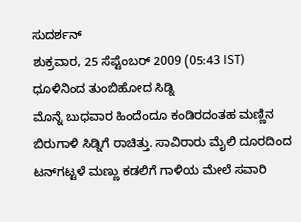ಸುದರ್ಶನ್
ಶುಕ್ರವಾರ, 25 ಸೆಪ್ಟೆಂಬರ್ 2009 (05:43 IST)
ಧೂಳಿನಿಂದ ತುಂಬಿಹೋದ ಸಿಡ್ನಿ
ಮೊನ್ನೆ ಬುಧವಾರ ಹಿಂದೆಂದೂ ಕಂಡಿರದಂತಹ ಮಣ್ಣಿನ ಬಿರುಗಾಳಿ ಸಿಡ್ನಿಗೆ ರಾಚಿತ್ತು. ಸಾವಿರಾರು ಮೈಲಿ ದೂರದಿಂದ ಟನ್‌ಗಟ್ಟಳೆ ಮಣ್ಣು ಕಡಲಿಗೆ ಗಾಳಿಯ ಮೇಲೆ ಸವಾರಿ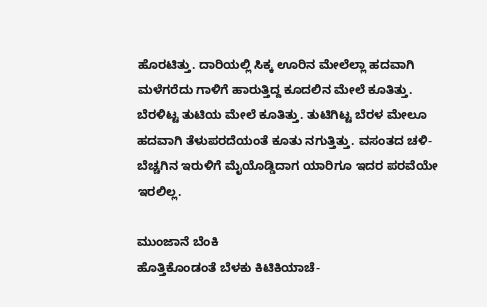ಹೊರಟಿತ್ತು. ದಾರಿಯಲ್ಲಿ ಸಿಕ್ಕ ಊರಿನ ಮೇಲೆಲ್ಲಾ ಹದವಾಗಿ ಮಳೆಗರೆದು ಗಾಳಿಗೆ ಹಾರುತ್ತಿದ್ದ ಕೂದಲಿನ ಮೇಲೆ ಕೂತಿತ್ತು. ಬೆರಳಿಟ್ಟ ತುಟಿಯ ಮೇಲೆ ಕೂತಿತ್ತು. ತುಟಿಗಿಟ್ಟ ಬೆರಳ ಮೇಲೂ ಹದವಾಗಿ ತೆಳುಪರದೆಯಂತೆ ಕೂತು ನಗುತ್ತಿತ್ತು. ವಸಂತದ ಚಳಿ-ಬೆಚ್ಚಗಿನ ಇರುಳಿಗೆ ಮೈಯೊಡ್ಡಿದಾಗ ಯಾರಿಗೂ ಇದರ ಪರವೆಯೇ ಇರಲಿಲ್ಲ.

ಮುಂಜಾನೆ ಬೆಂಕಿ
ಹೊತ್ತಿಕೊಂಡಂತೆ ಬೆಳಕು ಕಿಟಿಕಿಯಾಚೆ-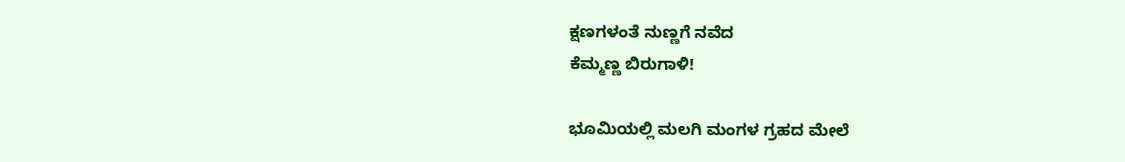ಕ್ಷಣಗಳಂತೆ ನುಣ್ಣಗೆ ನವೆದ
ಕೆಮ್ಮಣ್ಣ ಬಿರುಗಾಳಿ!

ಭೂಮಿಯಲ್ಲಿ ಮಲಗಿ ಮಂಗಳ ಗ್ರಹದ ಮೇಲೆ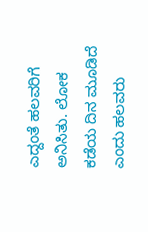ಎದ್ದಂತೆ ಹಲವರಿಗೆ ಅನಿಸಿತು. ಲೋಕ ಕಡೆಯ ದಿನ ಮೂಡಿದೆ ಎಂದು ಹಲವರು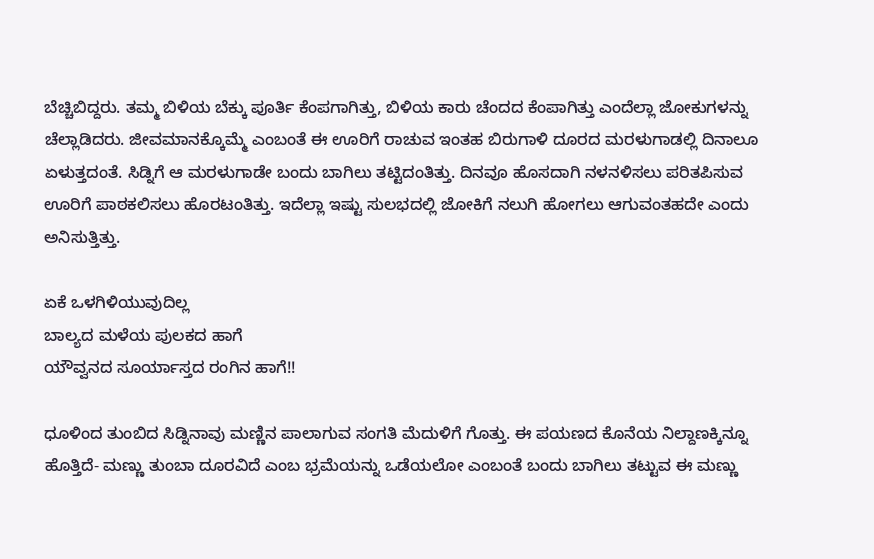ಬೆಚ್ಚಿಬಿದ್ದರು. ತಮ್ಮ ಬಿಳಿಯ ಬೆಕ್ಕು ಪೂರ್ತಿ ಕೆಂಪಗಾಗಿತ್ತು, ಬಿಳಿಯ ಕಾರು ಚೆಂದದ ಕೆಂಪಾಗಿತ್ತು ಎಂದೆಲ್ಲಾ ಜೋಕುಗಳನ್ನು ಚೆಲ್ಲಾಡಿದರು. ಜೀವಮಾನಕ್ಕೊಮ್ಮೆ ಎಂಬಂತೆ ಈ ಊರಿಗೆ ರಾಚುವ ಇಂತಹ ಬಿರುಗಾಳಿ ದೂರದ ಮರಳುಗಾಡಲ್ಲಿ ದಿನಾಲೂ ಏಳುತ್ತದಂತೆ. ಸಿಡ್ನಿಗೆ ಆ ಮರಳುಗಾಡೇ ಬಂದು ಬಾಗಿಲು ತಟ್ಟಿದಂತಿತ್ತು. ದಿನವೂ ಹೊಸದಾಗಿ ನಳನಳಿಸಲು ಪರಿತಪಿಸುವ ಊರಿಗೆ ಪಾಠಕಲಿಸಲು ಹೊರಟಂತಿತ್ತು. ಇದೆಲ್ಲಾ ಇಷ್ಟು ಸುಲಭದಲ್ಲಿ ಜೋಕಿಗೆ ನಲುಗಿ ಹೋಗಲು ಆಗುವಂತಹದೇ ಎಂದು ಅನಿಸುತ್ತಿತ್ತು.

ಏಕೆ ಒಳಗಿಳಿಯುವುದಿಲ್ಲ
ಬಾಲ್ಯದ ಮಳೆಯ ಪುಲಕದ ಹಾಗೆ
ಯೌವ್ವನದ ಸೂರ್ಯಾಸ್ತದ ರಂಗಿನ ಹಾಗೆ!!

ಧೂಳಿಂದ ತುಂಬಿದ ಸಿಡ್ನಿನಾವು ಮಣ್ಣಿನ ಪಾಲಾಗುವ ಸಂಗತಿ ಮೆದುಳಿಗೆ ಗೊತ್ತು. ಈ ಪಯಣದ ಕೊನೆಯ ನಿಲ್ದಾಣಕ್ಕಿನ್ನೂ ಹೊತ್ತಿದೆ- ಮಣ್ಣು ತುಂಬಾ ದೂರವಿದೆ ಎಂಬ ಭ್ರಮೆಯನ್ನು ಒಡೆಯಲೋ ಎಂಬಂತೆ ಬಂದು ಬಾಗಿಲು ತಟ್ಟುವ ಈ ಮಣ್ಣು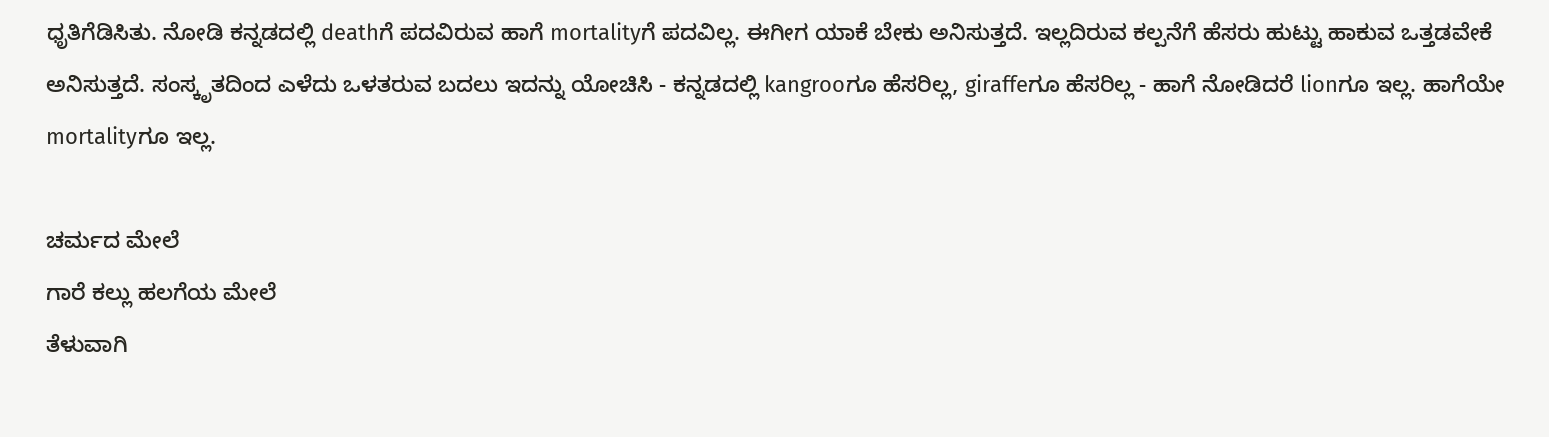ಧೃತಿಗೆಡಿಸಿತು. ನೋಡಿ ಕನ್ನಡದಲ್ಲಿ deathಗೆ ಪದವಿರುವ ಹಾಗೆ mortalityಗೆ ಪದವಿಲ್ಲ. ಈಗೀಗ ಯಾಕೆ ಬೇಕು ಅನಿಸುತ್ತದೆ. ಇಲ್ಲದಿರುವ ಕಲ್ಪನೆಗೆ ಹೆಸರು ಹುಟ್ಟು ಹಾಕುವ ಒತ್ತಡವೇಕೆ ಅನಿಸುತ್ತದೆ. ಸಂಸ್ಕೃತದಿಂದ ಎಳೆದು ಒಳತರುವ ಬದಲು ಇದನ್ನು ಯೋಚಿಸಿ - ಕನ್ನಡದಲ್ಲಿ kangrooಗೂ ಹೆಸರಿಲ್ಲ, giraffeಗೂ ಹೆಸರಿಲ್ಲ - ಹಾಗೆ ನೋಡಿದರೆ lionಗೂ ಇಲ್ಲ. ಹಾಗೆಯೇ mortalityಗೂ ಇಲ್ಲ.

ಚರ್ಮದ ಮೇಲೆ
ಗಾರೆ ಕಲ್ಲು ಹಲಗೆಯ ಮೇಲೆ
ತೆಳುವಾಗಿ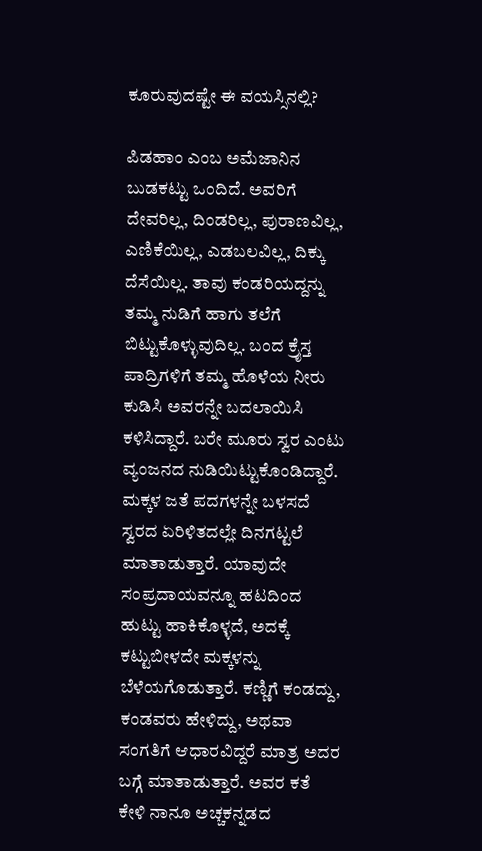ಕೂರುವುದಷ್ಟೇ ಈ ವಯಸ್ಸಿನಲ್ಲಿ?

ಪಿಡಹಾಂ ಎಂಬ ಅಮೆಜಾನಿನ ಬುಡಕಟ್ಟು ಒಂದಿದೆ. ಅವರಿಗೆ ದೇವರಿಲ್ಲ, ದಿಂಡರಿಲ್ಲ, ಪುರಾಣವಿಲ್ಲ, ಎಣಿಕೆಯಿಲ್ಲ, ಎಡಬಲವಿಲ್ಲ, ದಿಕ್ಕು ದೆಸೆಯಿಲ್ಲ. ತಾವು ಕಂಡರಿಯದ್ದನ್ನು ತಮ್ಮ ನುಡಿಗೆ ಹಾಗು ತಲೆಗೆ ಬಿಟ್ಟುಕೊಳ್ಳುವುದಿಲ್ಲ. ಬಂದ ಕ್ರೈಸ್ತ ಪಾದ್ರಿಗಳಿಗೆ ತಮ್ಮ ಹೊಳೆಯ ನೀರು ಕುಡಿಸಿ ಅವರನ್ನೇ ಬದಲಾಯಿಸಿ ಕಳಿಸಿದ್ದಾರೆ. ಬರೇ ಮೂರು ಸ್ವರ ಎಂಟು ವ್ಯಂಜನದ ನುಡಿಯಿಟ್ಟುಕೊಂಡಿದ್ದಾರೆ. ಮಕ್ಕಳ ಜತೆ ಪದಗಳನ್ನೇ ಬಳಸದೆ ಸ್ವರದ ಏರಿಳಿತದಲ್ಲೇ ದಿನಗಟ್ಟಲೆ ಮಾತಾಡುತ್ತಾರೆ. ಯಾವುದೇ ಸಂಪ್ರದಾಯವನ್ನೂ ಹಟದಿಂದ ಹುಟ್ಟು ಹಾಕಿಕೊಳ್ಳದೆ, ಅದಕ್ಕೆ ಕಟ್ಟುಬೀಳದೇ ಮಕ್ಕಳನ್ನು ಬೆಳೆಯಗೊಡುತ್ತಾರೆ. ಕಣ್ಣಿಗೆ ಕಂಡದ್ದು, ಕಂಡವರು ಹೇಳಿದ್ದು, ಅಥವಾ ಸಂಗತಿಗೆ ಆಧಾರವಿದ್ದರೆ ಮಾತ್ರ ಅದರ ಬಗ್ಗೆ ಮಾತಾಡುತ್ತಾರೆ. ಅವರ ಕತೆ ಕೇಳಿ ನಾನೂ ಅಚ್ಚಕನ್ನಡದ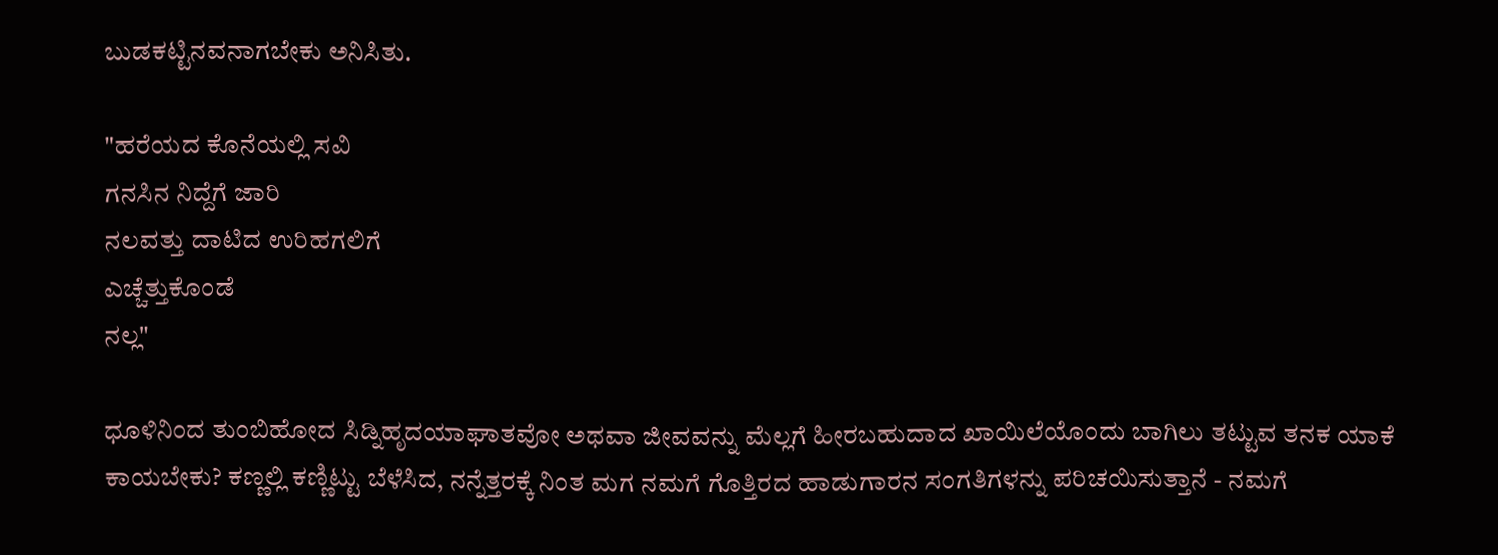ಬುಡಕಟ್ಟಿನವನಾಗಬೇಕು ಅನಿಸಿತು.

"ಹರೆಯದ ಕೊನೆಯಲ್ಲಿ ಸವಿ
ಗನಸಿನ ನಿದ್ದೆಗೆ ಜಾರಿ
ನಲವತ್ತು ದಾಟಿದ ಉರಿಹಗಲಿಗೆ
ಎಚ್ಚೆತ್ತುಕೊಂಡೆ
ನಲ್ಲ"

ಧೂಳಿನಿಂದ ತುಂಬಿಹೋದ ಸಿಡ್ನಿಹೃದಯಾಘಾತವೋ ಅಥವಾ ಜೀವವನ್ನು ಮೆಲ್ಲಗೆ ಹೀರಬಹುದಾದ ಖಾಯಿಲೆಯೊಂದು ಬಾಗಿಲು ತಟ್ಟುವ ತನಕ ಯಾಕೆ ಕಾಯಬೇಕು? ಕಣ್ಣಲ್ಲಿ ಕಣ್ಣಿಟ್ಟು ಬೆಳೆಸಿದ, ನನ್ನೆತ್ತರಕ್ಕೆ ನಿಂತ ಮಗ ನಮಗೆ ಗೊತ್ತಿರದ ಹಾಡುಗಾರನ ಸಂಗತಿಗಳನ್ನು ಪರಿಚಯಿಸುತ್ತಾನೆ - ನಮಗೆ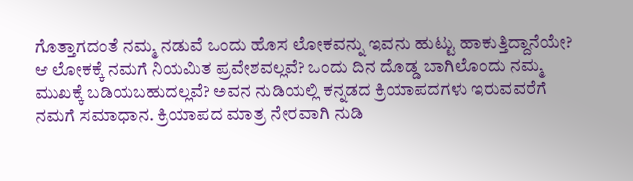ಗೊತ್ತಾಗದಂತೆ ನಮ್ಮ ನಡುವೆ ಒಂದು ಹೊಸ ಲೋಕವನ್ನು ಇವನು ಹುಟ್ಟು ಹಾಕುತ್ತಿದ್ದಾನೆಯೇ? ಆ ಲೋಕಕ್ಕೆ ನಮಗೆ ನಿಯಮಿತ ಪ್ರವೇಶವಲ್ಲವೆ? ಒಂದು ದಿನ ದೊಡ್ಡ ಬಾಗಿಲೊಂದು ನಮ್ಮ ಮುಖಕ್ಕೆ ಬಡಿಯಬಹುದಲ್ಲವೆ? ಅವನ ನುಡಿಯಲ್ಲಿ ಕನ್ನಡದ ಕ್ರಿಯಾಪದಗಳು ಇರುವವರೆಗೆ ನಮಗೆ ಸಮಾಧಾನ. ಕ್ರಿಯಾಪದ ಮಾತ್ರ ನೇರವಾಗಿ ನುಡಿ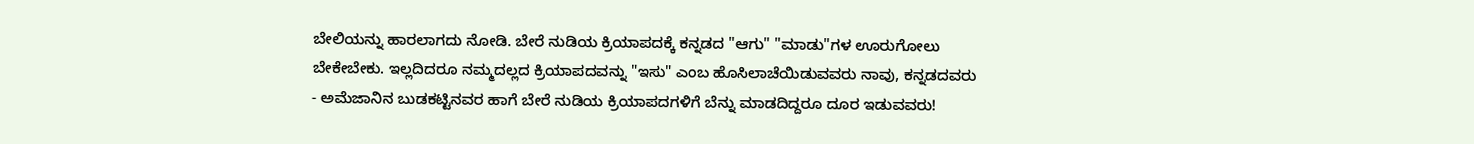ಬೇಲಿಯನ್ನು ಹಾರಲಾಗದು ನೋಡಿ. ಬೇರೆ ನುಡಿಯ ಕ್ರಿಯಾಪದಕ್ಕೆ ಕನ್ನಡದ "ಆಗು" "ಮಾಡು"ಗಳ ಊರುಗೋಲು ಬೇಕೇಬೇಕು. ಇಲ್ಲದಿದರೂ ನಮ್ಮದಲ್ಲದ ಕ್ರಿಯಾಪದವನ್ನು "ಇಸು" ಎಂಬ ಹೊಸಿಲಾಚೆಯಿಡುವವರು ನಾವು, ಕನ್ನಡದವರು - ಅಮೆಜಾನಿನ ಬುಡಕಟ್ಟಿನವರ ಹಾಗೆ ಬೇರೆ ನುಡಿಯ ಕ್ರಿಯಾಪದಗಳಿಗೆ ಬೆನ್ನು ಮಾಡದಿದ್ದರೂ ದೂರ ಇಡುವವರು!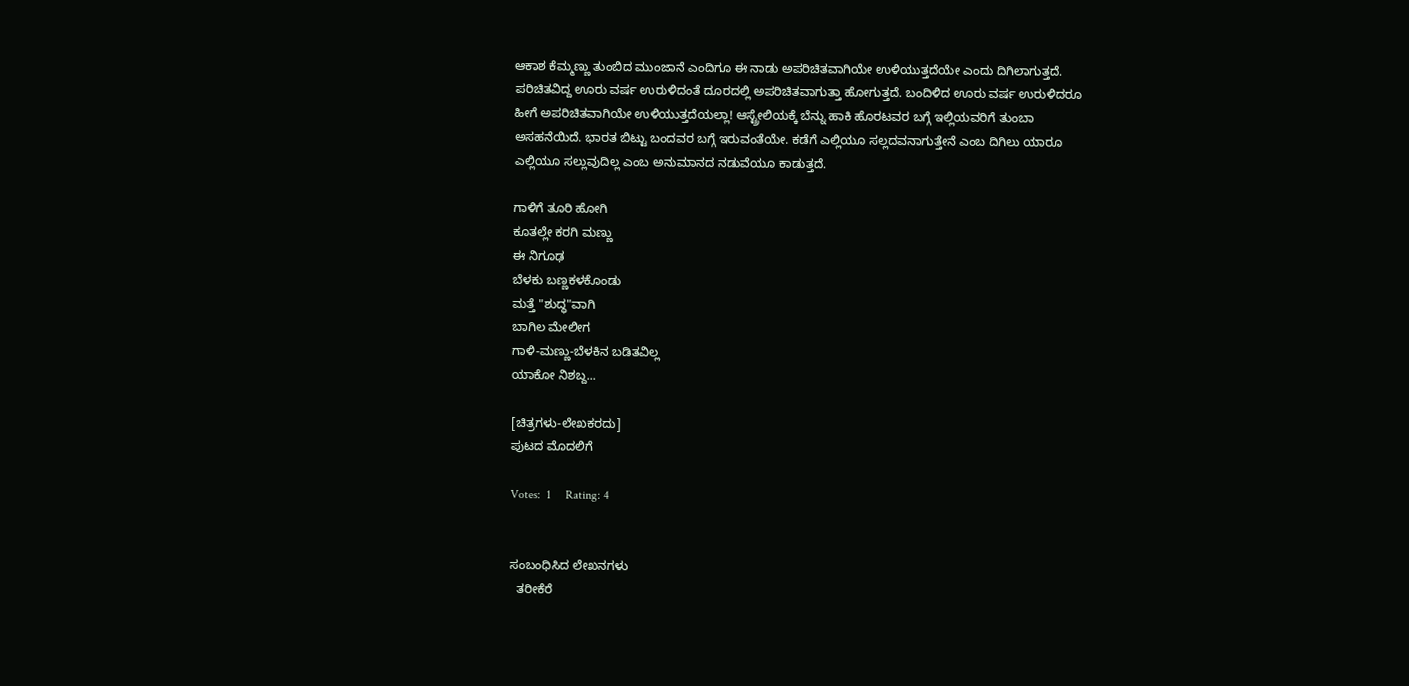ಆಕಾಶ ಕೆಮ್ಮಣ್ಣು ತುಂಬಿದ ಮುಂಜಾನೆ ಎಂದಿಗೂ ಈ ನಾಡು ಅಪರಿಚಿತವಾಗಿಯೇ ಉಳಿಯುತ್ತದೆಯೇ ಎಂದು ದಿಗಿಲಾಗುತ್ತದೆ. ಪರಿಚಿತವಿದ್ದ ಊರು ವರ್ಷ ಉರುಳಿದಂತೆ ದೂರದಲ್ಲಿ ಅಪರಿಚಿತವಾಗುತ್ತಾ ಹೋಗುತ್ತದೆ. ಬಂದಿಳಿದ ಊರು ವರ್ಷ ಉರುಳಿದರೂ ಹೀಗೆ ಅಪರಿಚಿತವಾಗಿಯೇ ಉಳಿಯುತ್ತದೆಯಲ್ಲಾ! ಆಸ್ಟ್ರೇಲಿಯಕ್ಕೆ ಬೆನ್ನು ಹಾಕಿ ಹೊರಟವರ ಬಗ್ಗೆ ಇಲ್ಲಿಯವರಿಗೆ ತುಂಬಾ ಅಸಹನೆಯಿದೆ. ಭಾರತ ಬಿಟ್ಟು ಬಂದವರ ಬಗ್ಗೆ ಇರುವಂತೆಯೇ. ಕಡೆಗೆ ಎಲ್ಲಿಯೂ ಸಲ್ಲದವನಾಗುತ್ತೇನೆ ಎಂಬ ದಿಗಿಲು ಯಾರೂ ಎಲ್ಲಿಯೂ ಸಲ್ಲುವುದಿಲ್ಲ ಎಂಬ ಅನುಮಾನದ ನಡುವೆಯೂ ಕಾಡುತ್ತದೆ.

ಗಾಳಿಗೆ ತೂರಿ ಹೋಗಿ
ಕೂತಲ್ಲೇ ಕರಗಿ ಮಣ್ಣು
ಈ ನಿಗೂಢ
ಬೆಳಕು ಬಣ್ಣಕಳಕೊಂಡು
ಮತ್ತೆ "ಶುದ್ಧ"ವಾಗಿ
ಬಾಗಿಲ ಮೇಲೀಗ
ಗಾಳಿ-ಮಣ್ಣು-ಬೆಳಕಿನ ಬಡಿತವಿಲ್ಲ
ಯಾಕೋ ನಿಶಬ್ದ...

[ಚಿತ್ರಗಳು-ಲೇಖಕರದು]
ಪುಟದ ಮೊದಲಿಗೆ

Votes:  1     Rating: 4


ಸಂಬಂಧಿಸಿದ ಲೇಖನಗಳು
  ತರೀಕೆರೆ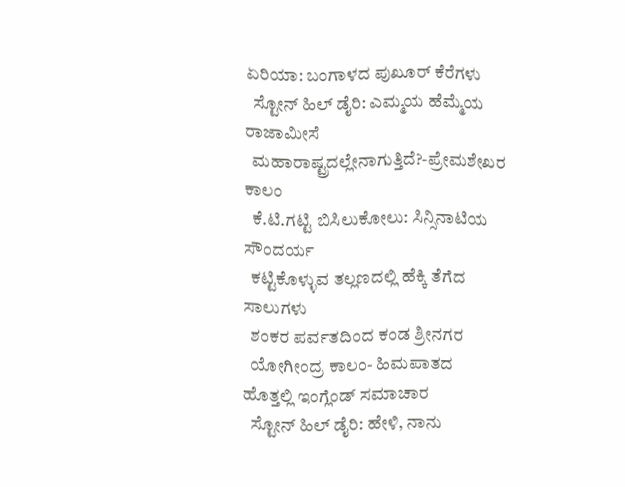ಏರಿಯಾ: ಬಂಗಾಳದ ಪುಖೂರ್ ಕೆರೆಗಳು
  ಸ್ಟೋನ್ ಹಿಲ್ ಡೈರಿ: ಎಮ್ಮಯ ಹೆಮ್ಮೆಯ ರಾಜಾಮೀಸೆ
  ಮಹಾರಾಷ್ಟ್ರದಲ್ಲೇನಾಗುತ್ತಿದೆ?-ಪ್ರೇಮಶೇಖರ ಕಾಲಂ
  ಕೆ.ಟಿ.ಗಟ್ಟಿ ಬಿಸಿಲುಕೋಲು: ಸಿನ್ಸಿನಾಟಿಯ ಸೌಂದರ್ಯ
  ಕಟ್ಟಿಕೊಳ್ಳುವ ತಲ್ಲಣದಲ್ಲಿ ಹೆಕ್ಕಿ ತೆಗೆದ ಸಾಲುಗಳು
  ಶಂಕರ ಪರ್ವತದಿಂದ ಕಂಡ ಶ್ರೀನಗರ
  ಯೋಗೀಂದ್ರ ಕಾಲಂ- ಹಿಮಪಾತದ ಹೊತ್ತಲ್ಲಿ ಇಂಗ್ಲೆಂಡ್ ಸಮಾಚಾರ
  ಸ್ಟೋನ್ ಹಿಲ್ ಡೈರಿ: ಹೇಳಿ, ನಾನು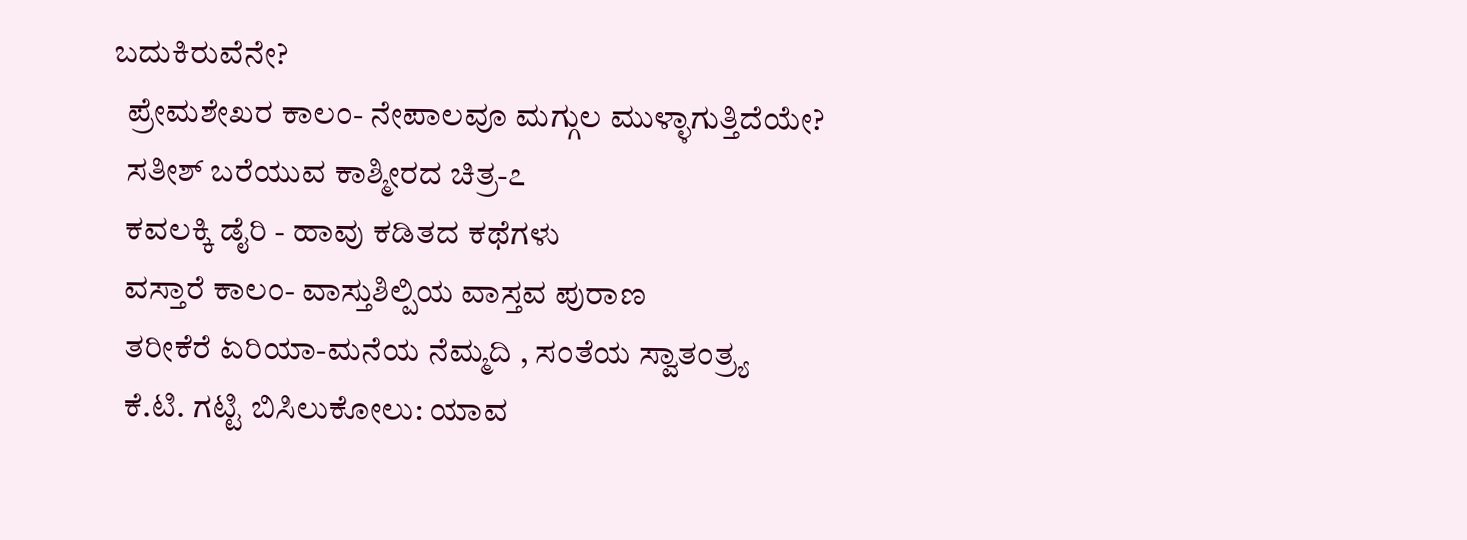ಬದುಕಿರುವೆನೇ?
  ಪ್ರೇಮಶೇಖರ ಕಾಲಂ- ನೇಪಾಲವೂ ಮಗ್ಗುಲ ಮುಳ್ಳಾಗುತ್ತಿದೆಯೇ?
  ಸತೀಶ್ ಬರೆಯುವ ಕಾಶ್ಮೀರದ ಚಿತ್ರ-೭
  ಕವಲಕ್ಕಿ ಡೈರಿ - ಹಾವು ಕಡಿತದ ಕಥೆಗಳು
  ವಸ್ತಾರೆ ಕಾಲಂ- ವಾಸ್ತುಶಿಲ್ಪಿಯ ವಾಸ್ತವ ಪುರಾಣ
  ತರೀಕೆರೆ ಏರಿಯಾ-ಮನೆಯ ನೆಮ್ಮದಿ , ಸಂತೆಯ ಸ್ವಾತಂತ್ರ್ಯ
  ಕೆ.ಟಿ. ಗಟ್ಟಿ ಬಿಸಿಲುಕೋಲು: ಯಾವ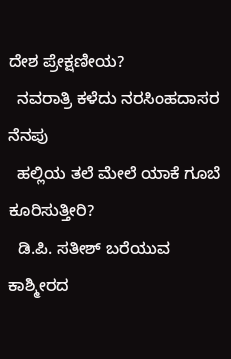ದೇಶ ಪ್ರೇಕ್ಷಣೀಯ?
  ನವರಾತ್ರಿ ಕಳೆದು ನರಸಿಂಹದಾಸರ ನೆನಪು
  ಹಲ್ಲಿಯ ತಲೆ ಮೇಲೆ ಯಾಕೆ ಗೂಬೆ ಕೂರಿಸುತ್ತೀರಿ?
  ಡಿ.ಪಿ. ಸತೀಶ್ ಬರೆಯುವ ಕಾಶ್ಮೀರದ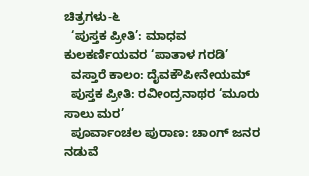ಚಿತ್ರಗಳು-೬
  ‘ಪುಸ್ತಕ ಪ್ರೀತಿ’: ಮಾಧವ ಕುಲಕರ್ಣಿಯವರ ‘ಪಾತಾಳ ಗರಡಿ’
  ವಸ್ತಾರೆ ಕಾಲಂ: ದೈವಕೌಪೀನೇಯಮ್
  ಪುಸ್ತಕ ಪ್ರೀತಿ: ರವೀಂದ್ರನಾಥರ ‘ಮೂರು ಸಾಲು ಮರ’
  ಪೂರ್ವಾಂಚಲ ಪುರಾಣ: ಚಾಂಗ್ ಜನರ ನಡುವೆ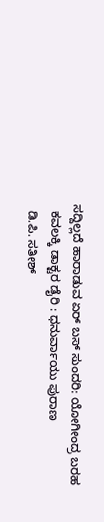ಸದ್ದಿಲ್ಲದೆ ಹಾರಾಡುವ ಏರ್ ಬಸ್ ಸುಂದರಿ: ಯೋಗೀಂದ್ರ ಬರಹ
  ಕವಲಕ್ಕಿ ಡಾಕ್ಟರ ಡೈರಿ : ಧನುರ್ವಾಯು ಪುರಾಣ
  ಡಿ.ಪಿ. ಸತೀಶ್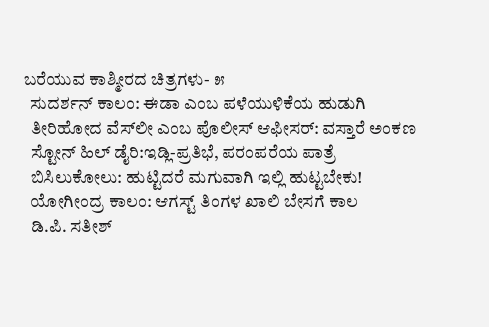ಬರೆಯುವ ಕಾಶ್ಮೀರದ ಚಿತ್ರಗಳು- ೫
  ಸುದರ್ಶನ್ ಕಾಲಂ: ಈಡಾ ಎಂಬ ಪಳೆಯುಳಿಕೆಯ ಹುಡುಗಿ
  ತೀರಿಹೋದ ವೆಸ್‍ಲೀ ಎಂಬ ಪೊಲೀಸ್ ಆಫೀಸರ್: ವಸ್ತಾರೆ ಅಂಕಣ
  ಸ್ಟೋನ್ ಹಿಲ್ ಡೈರಿ:ಇಡ್ಲಿ-ಪ್ರತಿಭೆ, ಪರಂಪರೆಯ ಪಾತ್ರೆ
  ಬಿಸಿಲುಕೋಲು: ಹುಟ್ಟಿದರೆ ಮಗುವಾಗಿ ಇಲ್ಲಿ ಹುಟ್ಟಬೇಕು!
  ಯೋಗೀಂದ್ರ ಕಾಲಂ: ಆಗಸ್ಟ್ ತಿಂಗಳ ಖಾಲಿ ಬೇಸಗೆ ಕಾಲ
  ಡಿ.ಪಿ. ಸತೀಶ್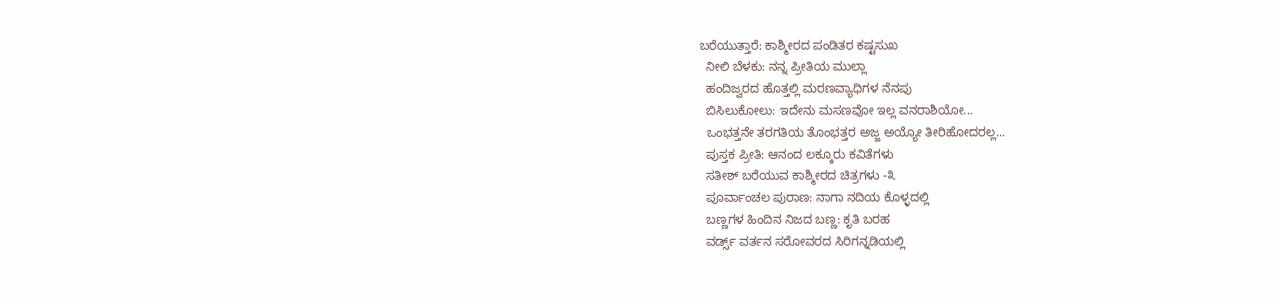ಬರೆಯುತ್ತಾರೆ: ಕಾಶ್ಮೀರದ ಪಂಡಿತರ ಕಷ್ಟಸುಖ
  ನೀಲಿ ಬೆಳಕು: ನನ್ನ ಪ್ರೀತಿಯ ಮುಲ್ಲಾ
  ಹಂದಿಜ್ವರದ ಹೊತ್ತಲ್ಲಿ ಮರಣವ್ಯಾಧಿಗಳ ನೆನಪು
  ಬಿಸಿಲುಕೋಲು: ಇದೇನು ಮಸಣವೋ ಇಲ್ಲ ವನರಾಶಿಯೋ...
  ಒಂಭತ್ತನೇ ತರಗತಿಯ ತೊಂಭತ್ತರ ಅಜ್ಜ ಅಯ್ಯೋ ತೀರಿಹೋದರಲ್ಲ...
  ಪುಸ್ತಕ ಪ್ರೀತಿ: ಆನಂದ ಲಕ್ಕೂರು ಕವಿತೆಗಳು
  ಸತೀಶ್ ಬರೆಯುವ ಕಾಶ್ಮೀರದ ಚಿತ್ರಗಳು -೩
  ಪೂರ್ವಾಂಚಲ ಪುರಾಣ: ನಾಗಾ ನದಿಯ ಕೊಳ್ಳದಲ್ಲಿ
  ಬಣ್ಣಗಳ ಹಿಂದಿನ ನಿಜದ ಬಣ್ಣ: ಕೃತಿ ಬರಹ
  ವರ್ಡ್ಸ್ ವರ್ತನ ಸರೋವರದ ಸಿರಿಗನ್ನಡಿಯಲ್ಲಿ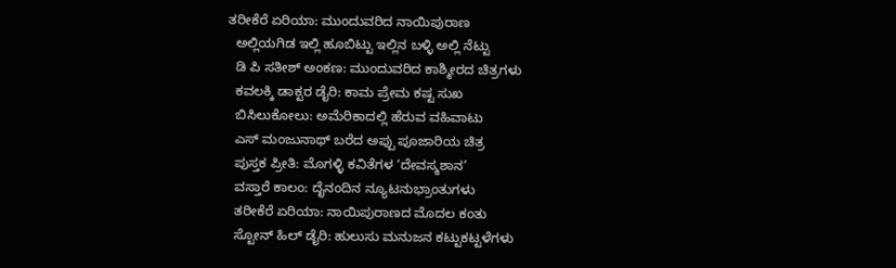ತರೀಕೆರೆ ಏರಿಯಾ: ಮುಂದುವರಿದ ನಾಯಿಪುರಾಣ
  ಅಲ್ಲಿಯಗಿಡ ಇಲ್ಲಿ ಹೂಬಿಟ್ಟು ಇಲ್ಲಿನ ಬಳ್ಳಿ ಅಲ್ಲಿ ನೆಟ್ಟು
  ಡಿ ಪಿ ಸತೀಶ್ ಅಂಕಣ: ಮುಂದುವರಿದ ಕಾಶ್ಮೀರದ ಚಿತ್ರಗಳು
  ಕವಲಕ್ಕಿ ಡಾಕ್ಟರ ಡೈರಿ: ಕಾಮ ಪ್ರೇಮ ಕಷ್ಟ ಸುಖ
  ಬಿಸಿಲುಕೋಲು: ಅಮೆರಿಕಾದಲ್ಲಿ ಹೆರುವ ವಹಿವಾಟು
  ಎಸ್ ಮಂಜುನಾಥ್ ಬರೆದ ಅಪ್ಪು ಪೂಜಾರಿಯ ಚಿತ್ರ
  ಪುಸ್ತಕ ಪ್ರೀತಿ: ಮೊಗಳ್ಳಿ ಕವಿತೆಗಳ ‘ದೇವಸ್ಮಶಾನ’
  ವಸ್ತಾರೆ ಕಾಲಂ: ದೈನಂದಿನ ನ್ಯೂಟನುಭ್ರಾಂತುಗಳು
  ತರೀಕೆರೆ ಏರಿಯಾ: ನಾಯಿಪುರಾಣದ ಮೊದಲ ಕಂತು
  ಸ್ಟೋನ್ ಹಿಲ್ ಡೈರಿ: ಹುಲುಸು ಮನುಜನ ಕಟ್ಟುಕಟ್ಟಳೆಗಳು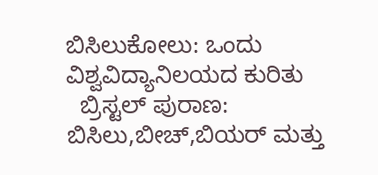ಬಿಸಿಲುಕೋಲು: ಒಂದು ವಿಶ್ವವಿದ್ಯಾನಿಲಯದ ಕುರಿತು
  ಬ್ರಿಸ್ಟಲ್ ಪುರಾಣ: ಬಿಸಿಲು,ಬೀಚ್,ಬಿಯರ್ ಮತ್ತು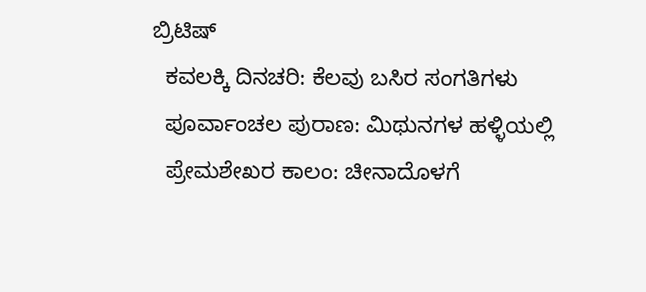ಬ್ರಿಟಿಷ್
  ಕವಲಕ್ಕಿ ದಿನಚರಿ: ಕೆಲವು ಬಸಿರ ಸಂಗತಿಗಳು
  ಪೂರ್ವಾಂಚಲ ಪುರಾಣ: ಮಿಥುನಗಳ ಹಳ್ಳಿಯಲ್ಲಿ
  ಪ್ರೇಮಶೇಖರ ಕಾಲಂ: ಚೀನಾದೊಳಗೆ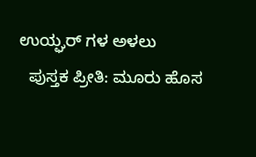ಉಯ್ಘರ್ ಗಳ ಅಳಲು
  ಪುಸ್ತಕ ಪ್ರೀತಿ: ಮೂರು ಹೊಸ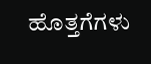ಹೊತ್ತಗೆಗಳು